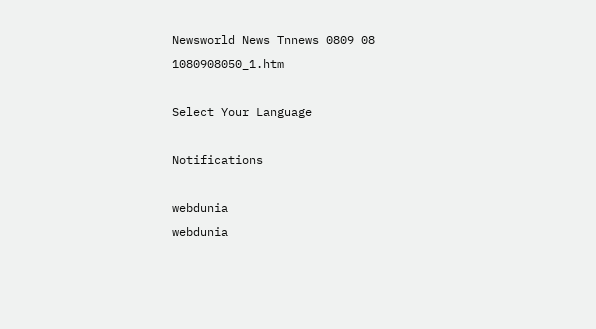Newsworld News Tnnews 0809 08 1080908050_1.htm

Select Your Language

Notifications

webdunia
webdunia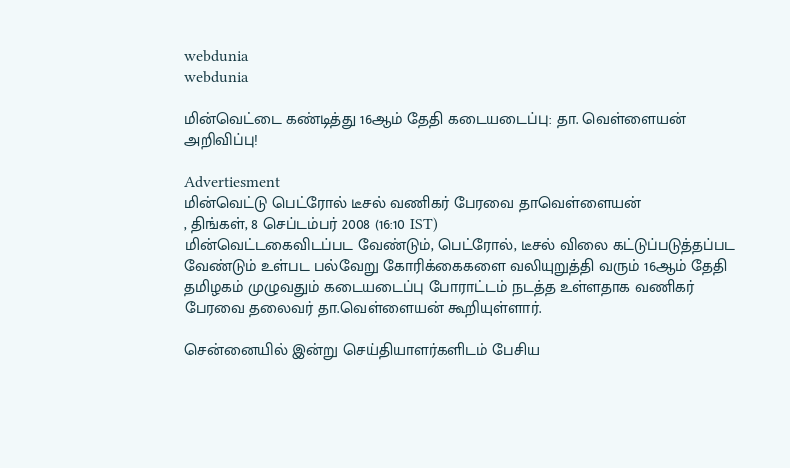webdunia
webdunia

மின்வெட்டை கண்டித்து 16ஆ‌ம் தேதி கடையடைப்பு: தா. வெ‌ள்ளைய‌ன் அறிவிப்பு!

Advertiesment
மின்வெட்டு பெட்ரோல் டீசல் வணிகர் பேரவை தாவெள்ளையன்
, திங்கள், 8 செப்டம்பர் 2008 (16:10 IST)
மி‌‌ன்வெ‌ட்டகைவிடப்பட வேண்டும், பெட்ரோல், டீசல் விலை கட்டுப்படுத்தப்பட வேண்டும் உள்பட பல்வேறு கோரிக்கைகளை வலியுறுத்தி வரு‌ம் 16ஆ‌ம் தேதி தமிழகம் முழுவதும் கடையடைப்பு போராட்டம் நடத்த உள்ளதாக வ‌ணிக‌ர் பேரவை தலைவ‌ர் தா.வெ‌ள்ளைய‌ன் கூ‌றி‌யு‌ள்ளா‌ர்.

செ‌ன்னை‌யி‌ல் இ‌ன்று செ‌ய்‌தியாள‌ர்க‌ளிட‌ம் பே‌சிய‌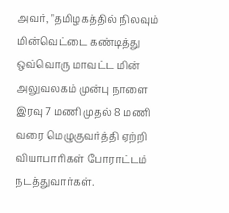அவ‌ர், "த‌மிழக‌த்‌தி‌ல் ‌நிலவு‌ம் மின்வெட்டை கண்டித்து ஒவ்வொரு மாவட்ட மின் அலுவலகம் முன்பு நாளை இரவு 7 மணி முத‌‌ல் 8 மணி வரை மெழுகுவர்த்தி ஏற்றி வியாபாரிகள் போராட்டம் நடத்துவார்கள்.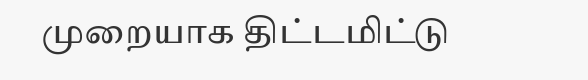முறையாக திட்டமிட்டு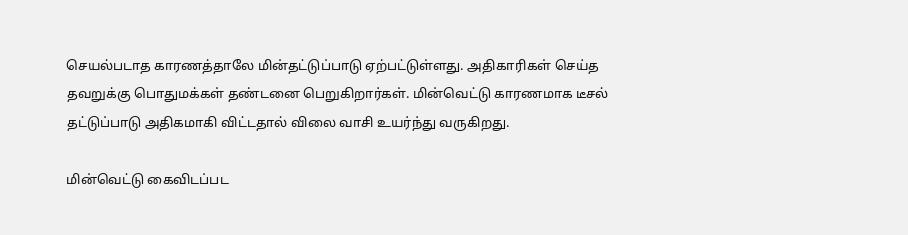செயல்படாத காரண‌த்தாலே மின்தட்டுப்பாடு ஏற்பட்டுள்ளது. அதிகாரிகள் செய்த தவறுக்கு பொதுமக்கள் தண்டனை பெறுகிறார்கள். மின்வெட்டு காரணமாக டீசல் தட்டுப்பாடு அதிகமாகி விட்டதா‌ல் விலை வாசி உயர்ந்து வருகிறது.

மின்வெட்டு கைவிடப்பட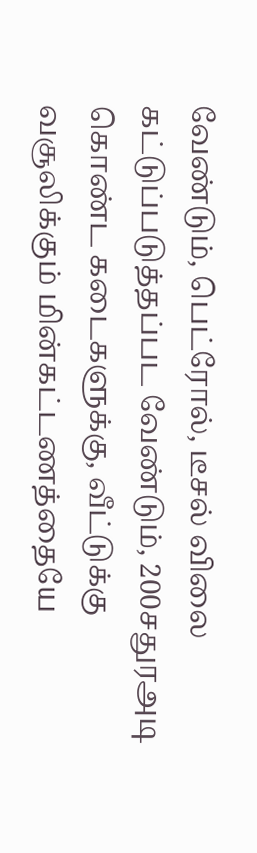வேண்டும், பெட்ரோல், டீசல் விலை கட்டுப்படுத்தப்பட வேண்டும், 200சதுரஅடி கொண்ட கடைகளுக்கு, வீட்டுக்கு வசூலிக்கும் மின்கட்டணத்தையே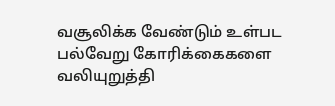வசூலிக்க வேண்டும் உள்பட பல்வேறு கோரிக்கைகளை வலியுறுத்தி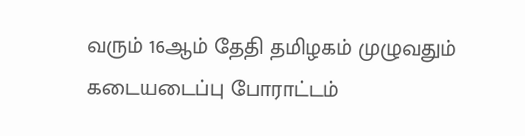வரு‌ம் 16ஆ‌ம் தேதி தமிழகம் முழுவதும் கடையடைப்பு போராட்டம்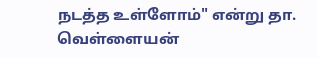நடத்த உள்ளோம்" எ‌ன்று தா. வெள்ளையன்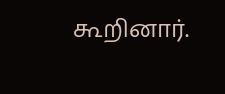கூறினார்.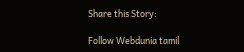Share this Story:

Follow Webdunia tamil